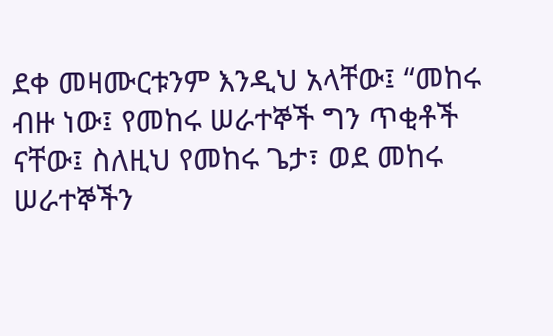ደቀ መዛሙርቱንም እንዲህ አላቸው፤ “መከሩ ብዙ ነው፤ የመከሩ ሠራተኞች ግን ጥቂቶች ናቸው፤ ስለዚህ የመከሩ ጌታ፣ ወደ መከሩ ሠራተኞችን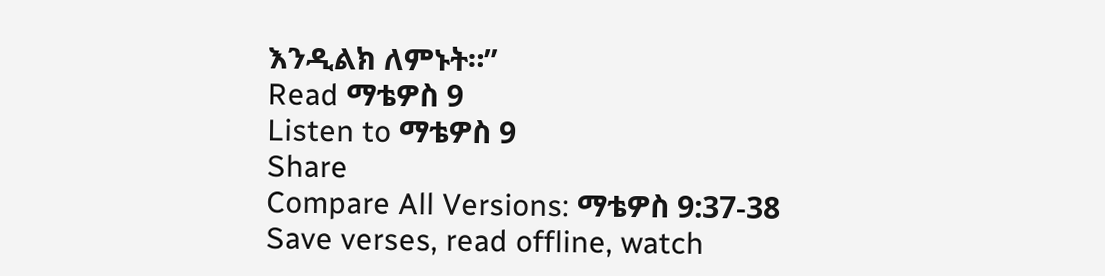እንዲልክ ለምኑት።”
Read ማቴዎስ 9
Listen to ማቴዎስ 9
Share
Compare All Versions: ማቴዎስ 9:37-38
Save verses, read offline, watch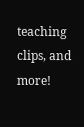teaching clips, and more!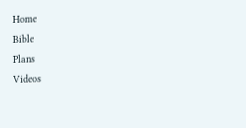Home
Bible
Plans
Videos